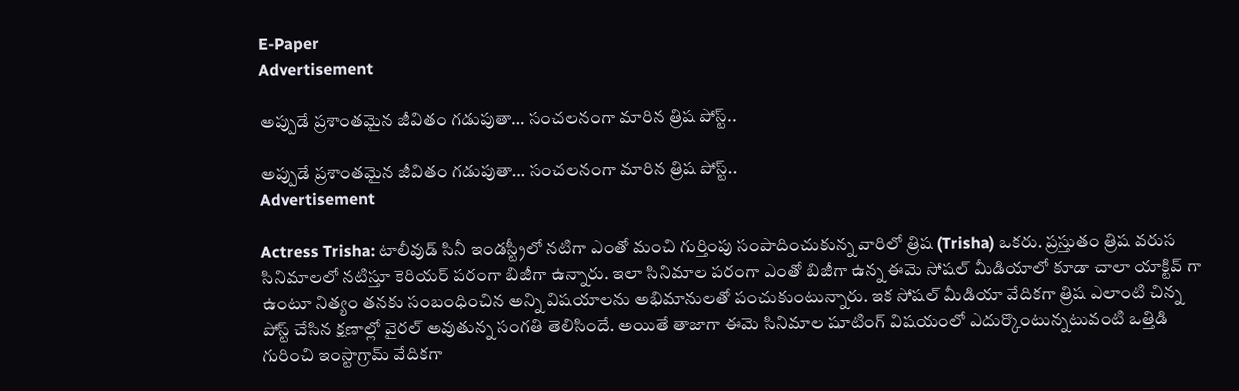E-Paper
Advertisement

అప్పుడే ప్రశాంతమైన జీవితం గడుపుతా… సంచలనంగా మారిన త్రిష పోస్ట్..

అప్పుడే ప్రశాంతమైన జీవితం గడుపుతా… సంచలనంగా మారిన త్రిష పోస్ట్..
Advertisement

Actress Trisha: టాలీవుడ్ సినీ ఇండస్ట్రీలో నటిగా ఎంతో మంచి గుర్తింపు సంపాదించుకున్న వారిలో త్రిష (Trisha) ఒకరు. ప్రస్తుతం త్రిష వరుస సినిమాలలో నటిస్తూ కెరియర్ పరంగా బిజీగా ఉన్నారు. ఇలా సినిమాల పరంగా ఎంతో బిజీగా ఉన్న ఈమె సోషల్ మీడియాలో కూడా చాలా యాక్టివ్ గా ఉంటూ నిత్యం తనకు సంబంధించిన అన్ని విషయాలను అభిమానులతో పంచుకుంటున్నారు. ఇక సోషల్ మీడియా వేదికగా త్రిష ఎలాంటి చిన్న పోస్ట్ చేసిన క్షణాల్లో వైరల్ అవుతున్న సంగతి తెలిసిందే. అయితే తాజాగా ఈమె సినిమాల షూటింగ్ విషయంలో ఎదుర్కొంటున్నటువంటి ఒత్తిడి గురించి ఇంస్టాగ్రామ్ వేదికగా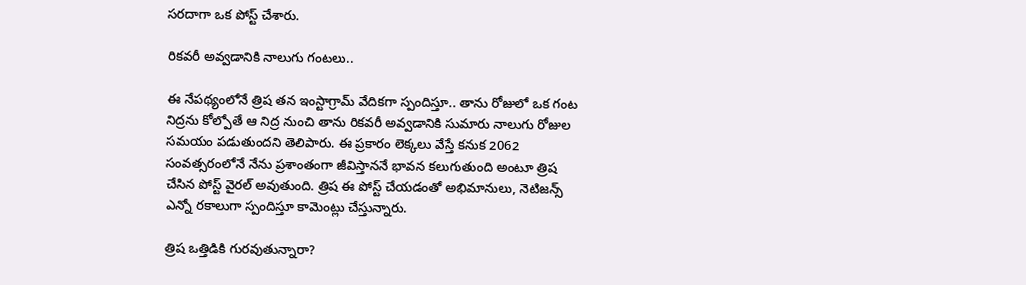సరదాగా ఒక పోస్ట్ చేశారు.

రికవరీ అవ్వడానికి నాలుగు గంటలు..

ఈ నేపథ్యంలోనే త్రిష తన ఇంస్టాగ్రామ్ వేదికగా స్పందిస్తూ.. తాను రోజులో ఒక గంట నిద్రను కోల్పోతే ఆ నిద్ర నుంచి తాను రికవరీ అవ్వడానికి సుమారు నాలుగు రోజుల సమయం పడుతుందని తెలిపారు. ఈ ప్రకారం లెక్కలు వేస్తే కనుక 2062 సంవత్సరంలోనే నేను ప్రశాంతంగా జీవిస్తాననే భావన కలుగుతుంది అంటూ త్రిష చేసిన పోస్ట్ వైరల్ అవుతుంది. త్రిష ఈ పోస్ట్ చేయడంతో అభిమానులు, నెటిజన్స్ ఎన్నో రకాలుగా స్పందిస్తూ కామెంట్లు చేస్తున్నారు.

త్రిష ఒత్తిడికి గురవుతున్నారా?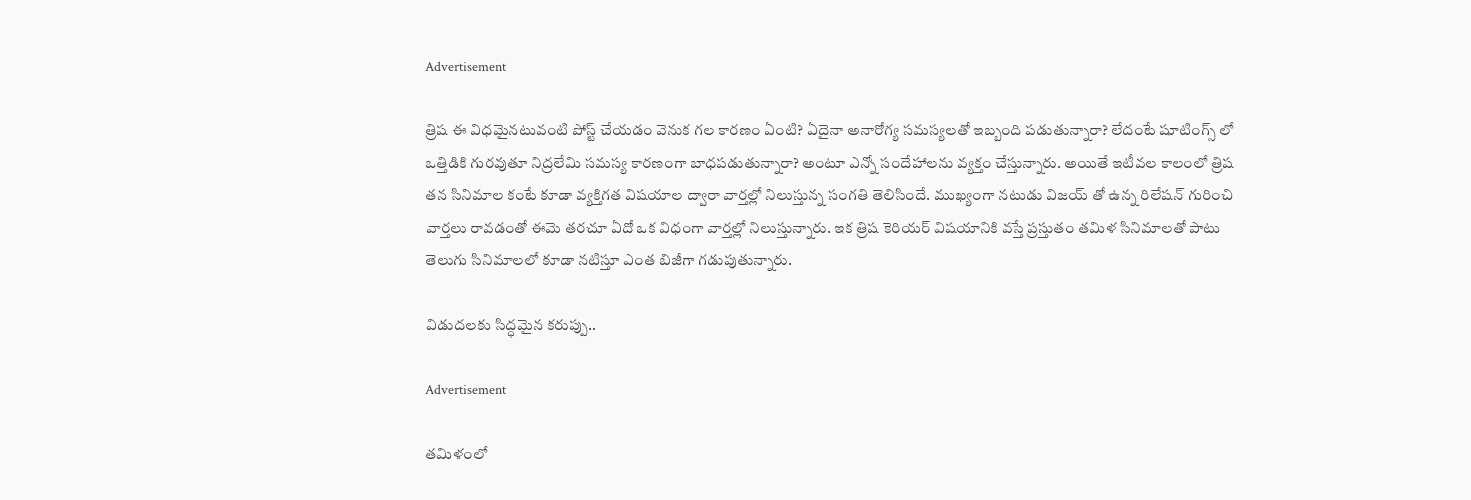Advertisement

త్రిష ఈ విధమైనటువంటి పోస్ట్ చేయడం వెనుక గల కారణం ఏంటి? ఏదైనా అనారోగ్య సమస్యలతో ఇబ్బంది పడుతున్నారా? లేదంటే షూటింగ్స్ లో ఒత్తిడికి గురవుతూ నిద్రలేమి సమస్య కారణంగా బాధపడుతున్నారా? అంటూ ఎన్నో సందేహాలను వ్యక్తం చేస్తున్నారు. అయితే ఇటీవల కాలంలో త్రిష తన సినిమాల కంటే కూడా వ్యక్తిగత విషయాల ద్వారా వార్తల్లో నిలుస్తున్న సంగతి తెలిసిందే. ముఖ్యంగా నటుడు విజయ్ తో ఉన్న రిలేషన్ గురించి వార్తలు రావడంతో ఈమె తరచూ ఏదో ఒక విధంగా వార్తల్లో నిలుస్తున్నారు. ఇక త్రిష కెరియర్ విషయానికి వస్తే ప్రస్తుతం తమిళ సినిమాలతో పాటు తెలుగు సినిమాలలో కూడా నటిస్తూ ఎంత బిజీగా గడుపుతున్నారు.

విడుదలకు సిద్ధమైన కరుప్పు..

Advertisement

తమిళంలో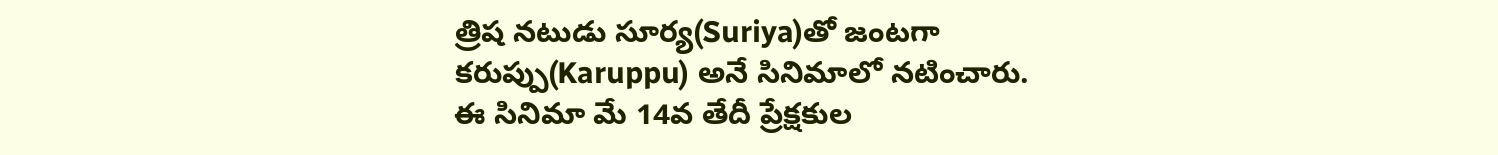త్రిష నటుడు సూర్య(Suriya)తో జంటగా కరుప్పు(Karuppu) అనే సినిమాలో నటించారు. ఈ సినిమా మే 14వ తేదీ ప్రేక్షకుల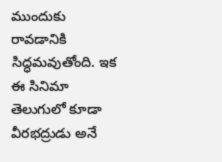ముందుకు రావడానికి సిద్ధమవుతోంది. ఇక ఈ సినిమా తెలుగులో కూడా వీరభద్రుడు అనే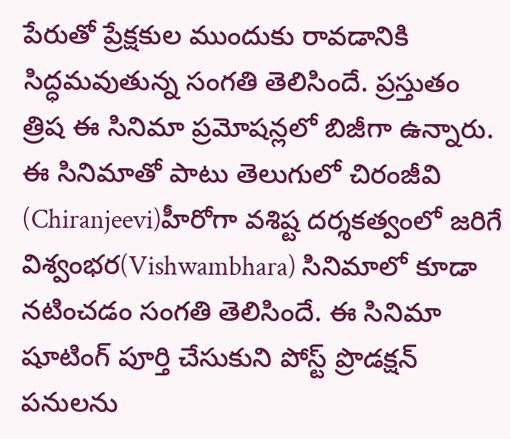పేరుతో ప్రేక్షకుల ముందుకు రావడానికి సిద్ధమవుతున్న సంగతి తెలిసిందే. ప్రస్తుతం త్రిష ఈ సినిమా ప్రమోషన్లలో బిజీగా ఉన్నారు. ఈ సినిమాతో పాటు తెలుగులో చిరంజీవి (Chiranjeevi)హీరోగా వశిష్ట దర్శకత్వంలో జరిగే విశ్వంభర(Vishwambhara) సినిమాలో కూడా నటించడం సంగతి తెలిసిందే. ఈ సినిమా షూటింగ్ పూర్తి చేసుకుని పోస్ట్ ప్రొడక్షన్ పనులను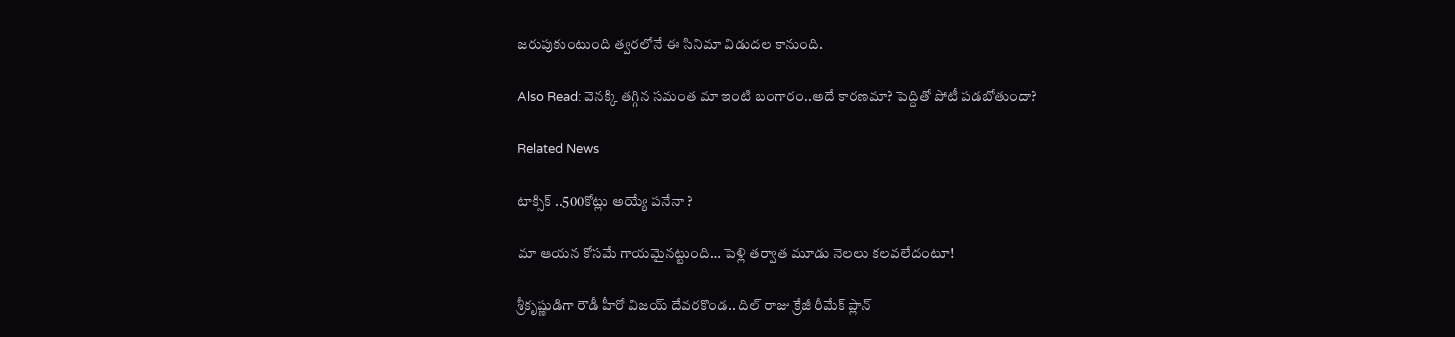జరుపుకుంటుంది త్వరలోనే ఈ సినిమా విడుదల కానుంది.

Also Read: వెనక్కి తగ్గిన సమంత మా ఇంటి బంగారం..అదే కారణమా? పెద్దితో పోటీ పడబోతుందా?

Related News

టాక్సిక్ ..500కోట్లు అయ్యే పనేనా ?

మా ఆయన కోసమే గాయమైనట్టుంది… పెళ్లి తర్వాత మూడు నెలలు కలవలేదంటూ!

శ్రీకృష్ణుడిగా రౌడీ హీరో విజయ్ దేవరకొండ.. దిల్ రాజు క్రేజీ రీమేక్ ప్లాన్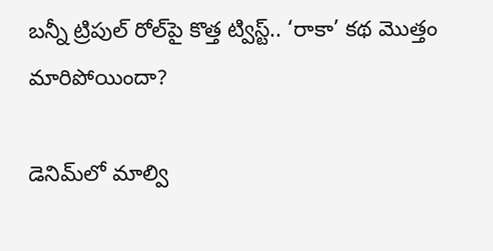బన్నీ ట్రిపుల్ రోల్‌పై కొత్త ట్విస్ట్.. ‘రాకా’ కథ మొత్తం మారిపోయిందా?

డెనిమ్‌లో మాల్వి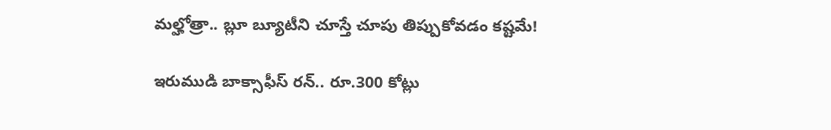మల్హోత్రా.. బ్లూ బ్యూటీని చూస్తే చూపు తిప్పుకోవడం కష్టమే!

ఇరుముడి బాక్సాఫీస్ రన్.. రూ.300 కోట్లు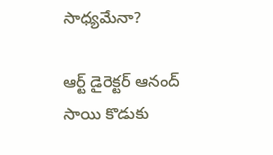సాధ్యమేనా?

ఆర్ట్ డైరెక్టర్ ఆనంద్ సాయి కొడుకు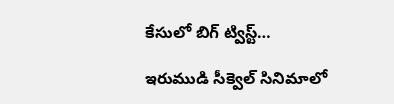కేసులో బిగ్ ట్విస్ట్…

ఇరుముడి సీక్వెల్ సినిమాలో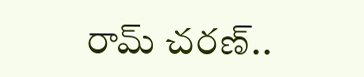రామ్ చరణ్..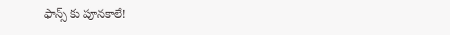ఫాన్స్ కు పూనకాలే!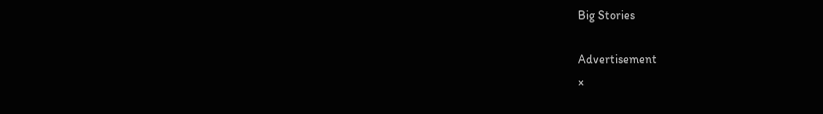Big Stories

Advertisement
×